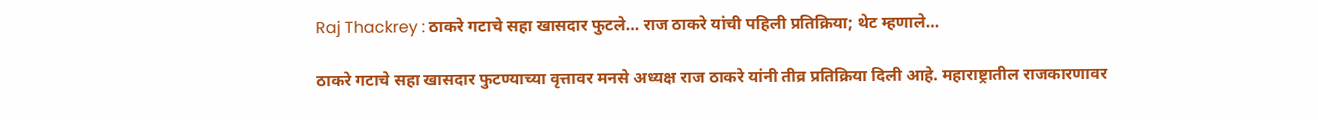Raj Thackrey : ठाकरे गटाचे सहा खासदार फुटले… राज ठाकरे यांची पहिली प्रतिक्रिया; थेट म्हणाले…

ठाकरे गटाचे सहा खासदार फुटण्याच्या वृत्तावर मनसे अध्यक्ष राज ठाकरे यांनी तीव्र प्रतिक्रिया दिली आहे. महाराष्ट्रातील राजकारणावर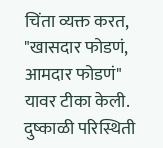चिंता व्यक्त करत, "खासदार फोडणं, आमदार फोडणं" यावर टीका केली. दुष्काळी परिस्थिती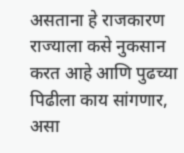असताना हे राजकारण राज्याला कसे नुकसान करत आहे आणि पुढच्या पिढीला काय सांगणार, असा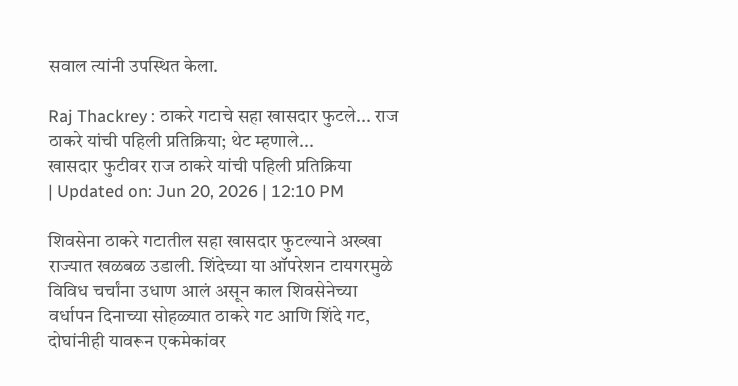सवाल त्यांनी उपस्थित केला.

Raj Thackrey : ठाकरे गटाचे सहा खासदार फुटले... राज ठाकरे यांची पहिली प्रतिक्रिया; थेट म्हणाले...
खासदार फुटीवर राज ठाकरे यांची पहिली प्रतिक्रिया
| Updated on: Jun 20, 2026 | 12:10 PM

शिवसेना ठाकरे गटातील सहा खासदार फुटल्याने अख्खा राज्यात खळबळ उडाली. शिंदेच्या या ऑपरेशन टायगरमुळे विविध चर्चांना उधाण आलं असून काल शिवसेनेच्या वर्धापन दिनाच्या सोहळ्यात ठाकरे गट आणि शिंदे गट, दोघांनीही यावरून एकमेकांवर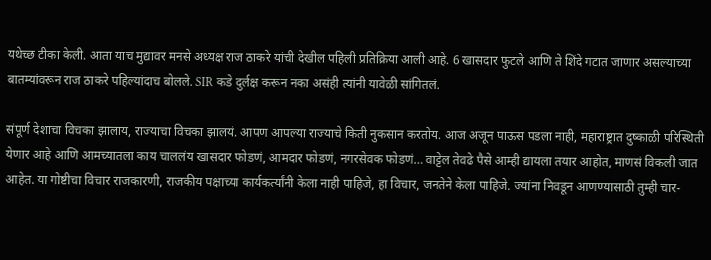यथेच्छ टीका केली. आता याच मुद्यावर मनसे अध्यक्ष राज ठाकरे यांची देखील पहिली प्रतिक्रिया आली आहे. 6 खासदार फुटले आणि ते शिंदे गटात जाणार असल्याच्या बातम्यांवरून राज ठाकरे पहिल्यांदाच बोलले. SIR कडे दुर्लक्ष करून नका असंही त्यांनी यावेळी सांगितलं.

संपूर्ण देशाचा विचका झालाय, राज्याचा विचका झालयं. आपण आपल्या राज्याचे किती नुकसान करतोय. आज अजून पाऊस पडला नाही, महाराष्ट्रात दुष्काळी परिस्थिती येणार आहे आणि आमच्यातला काय चाललंय खासदार फोडणं, आमदार फोडणं, नगरसेवक फोडणं… वाट्टेल तेवढे पैसे आम्ही द्यायला तयार आहोत, माणसं विकली जात आहेत. या गोष्टीचा विचार राजकारणी, राजकीय पक्षाच्या कार्यकर्त्यांनी केला नाही पाहिजे, हा विचार, जनतेने केला पाहिजे. ज्यांना निवडून आणण्यासाठी तुम्ही चार-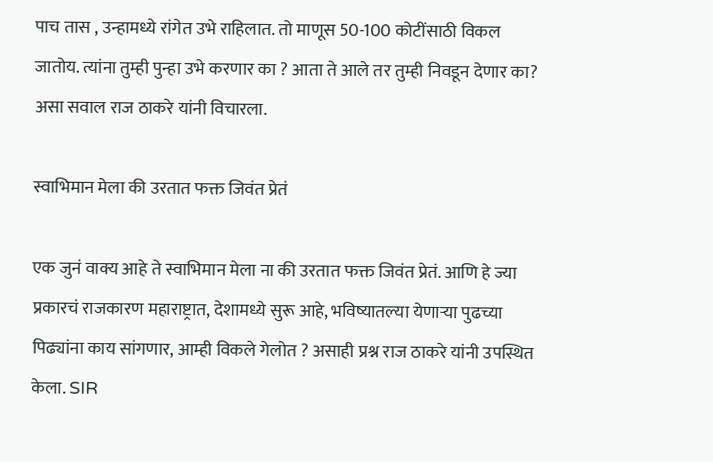पाच तास , उन्हामध्ये रांगेत उभे राहिलात. तो माणूस 50-100 कोटींसाठी विकल जातोय. त्यांना तुम्ही पुन्हा उभे करणार का ? आता ते आले तर तुम्ही निवडून देणार का?  असा सवाल राज ठाकरे यांनी विचारला.

स्वाभिमान मेला की उरतात फक्त जिवंत प्रेतं

एक जुनं वाक्य आहे ते स्वाभिमान मेला ना की उरतात फक्त जिवंत प्रेतं. आणि हे ज्या प्रकारचं राजकारण महाराष्ट्रात, देशामध्ये सुरू आहे, भविष्यातल्या येणाऱ्या पुढच्या पिढ्यांना काय सांगणार, आम्ही विकले गेलोत ? असाही प्रश्न राज ठाकरे यांनी उपस्थित केला. SIR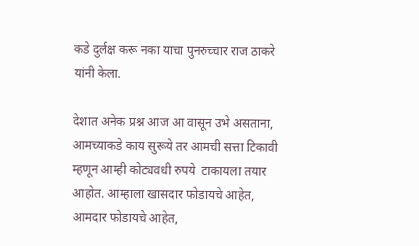कडे दुर्लक्ष करू नका याचा पुनरुच्चार राज ठाकरे यांनी केला.

देशात अनेक प्रश्न आज आ वासून उभे असताना, आमच्याकडे काय सुरूये तर आमची सत्ता टिकावी म्हणून आम्ही कोट्यवधी रुपये  टाकायला तयार आहोत. आम्हाला खासदार फोडायचे आहेत, आमदार फोडायचे आहेत,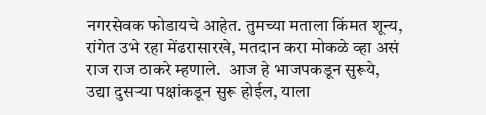नगरसेवक फोडायचे आहेत. तुमच्या मताला किंमत शून्य, रांगेत उभे रहा मेंढरासारखे, मतदान करा मोकळे व्हा असं राज राज ठाकरे म्हणाले.  आज हे भाजपकडून सुरूये, उद्या दुसऱ्या पक्षांकडून सुरू होईल, याला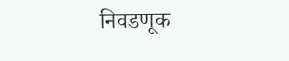निवडणूक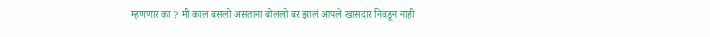म्हणणार का ? मी काल बसलो असताना बोललो बर झालं आपले खासदार निवडून नाही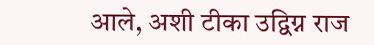आले, अशी टीका उद्विग्न राज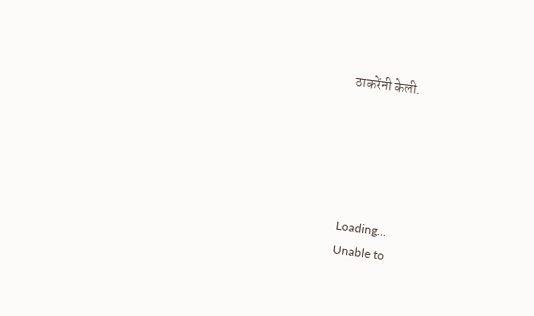ठाकरेंनी केली.





Loading...
Unable to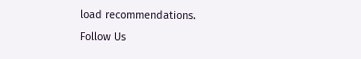load recommendations.
Follow Us